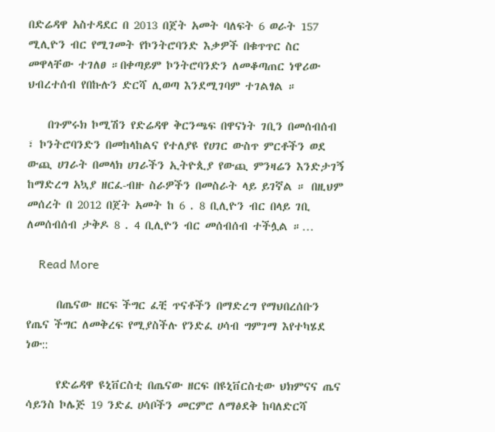በድሬዳዋ አስተዳደር በ 2013 በጀት አመት ባለፍት 6 ወራት 157 ሚሊዮን ብር የሚገመት የኮንትሮባንድ እቃዎች በቁጥጥር ስር መዋላቸው ተገለፀ ።በቀጣይም ኮንትሮባንድን ለመቆጣጠር ነዋሪው ህብረተሰብ የበኩሉን ድርሻ ሊወጣ እንደሚገባም ተገልፃል ።

    በጉምሩክ ኮሚሽን የድሬዳዋ ቅርንጫፍ በዋናነት ገቢን በመሰብሰብ ፣ ኮንትሮባንድን በመከላከልና የተለያዩ የሀገር ውስጥ ምርቶችን ወደ ውጪ ሀገራት በመላክ ሀገራችን ኢትዮጲያ የውጪ ምንዛሬን እንድታገኝ ከማድረግ አኳያ ዘርፈ-ብዙ ስራዎችን በመስራት ላይ ይገኛል ። በዚህም መሰረት በ 2012 በጀት አመት ከ 6 . 8 ቢሊዮን ብር በላይ ገቢ ለመሰብሰብ ታቅዶ 8 . 4 ቢሊዮን ብር መሰብሰብ ተችሏል ።…

    Read More

      በጤናው ዘርፍ ችግር ፈቺ ጥናቶችን በማድረግ የማህበረሰቡን የጤና ችግር ለመቅረፍ የሚያስችሉ የንድፈ ሀሳብ ግምገማ እየተካሄደ ነው::

      የድሬዳዋ ዩኒቨርስቲ በጤናው ዘርፍ በዩኒቨርስቲው ህክምናና ጤና ሳይንስ ኮሌጅ 19 ንድፈ ሀሳቦችን መርምሮ ለማፅደቅ ከባለድርሻ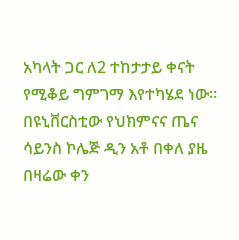አካላት ጋር ለ2 ተከታታይ ቀናት የሚቆይ ግምገማ እየተካሄደ ነው፡፡ በዩኒቨርስቲው የህክምናና ጤና ሳይንስ ኮሌጅ ዲን አቶ በቀለ ያዜ በዛሬው ቀን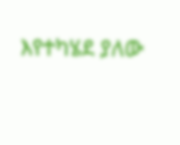እየተካሄደ ያለው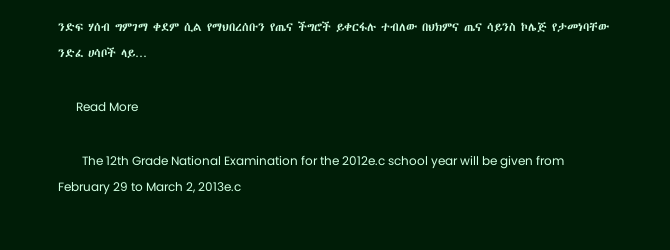ንድፍ ሃሰብ ግምገማ ቀደም ሲል የማህበረሰቡን የጤና ችግሮች ይቀርፋሉ ተብለው በህክምና ጤና ሳይንስ ኮሌጅ የታመነባቸው ንድፈ ሀሳቦች ላይ…

      Read More

        The 12th Grade National Examination for the 2012e.c school year will be given from February 29 to March 2, 2013e.c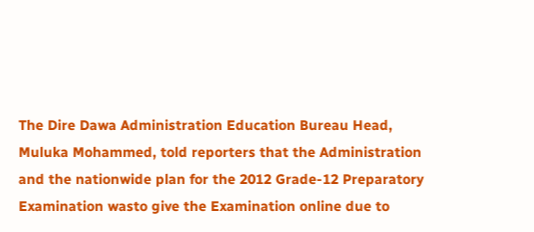The Dire Dawa Administration Education Bureau Head, Muluka Mohammed, told reporters that the Administration and the nationwide plan for the 2012 Grade-12 Preparatory Examination wasto give the Examination online due to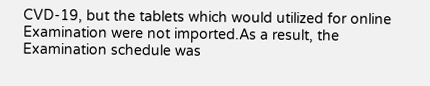CVD-19, but the tablets which would utilized for online Examination were not imported.As a result, the Examination schedule was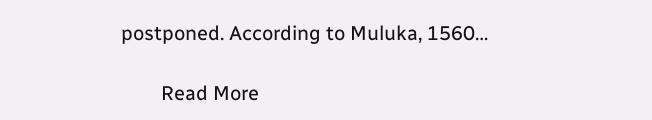postponed. According to Muluka, 1560…

        Read More